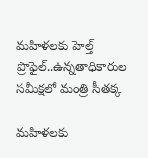మహిళలకు హెల్త్ ప్రొఫైల్..ఉన్నతాధికారుల సమీక్షలో మంత్రి సీతక్క

మహిళలకు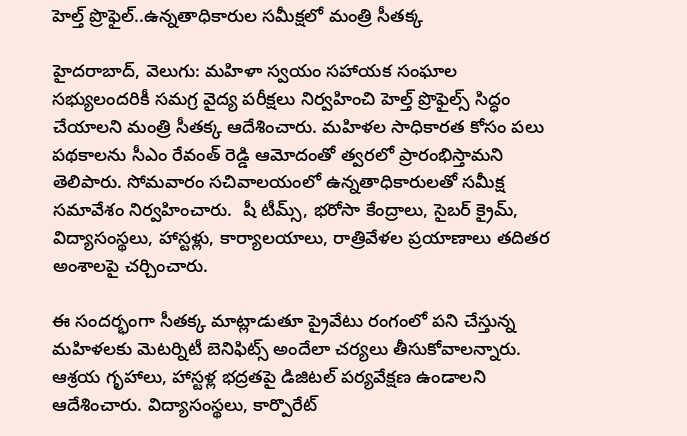హెల్త్ ప్రొఫైల్..ఉన్నతాధికారుల సమీక్షలో మంత్రి సీతక్క

హైదరాబాద్, వెలుగు: మహిళా స్వయం సహాయక సంఘాల సభ్యులందరికీ సమగ్ర వైద్య పరీక్షలు నిర్వహించి హెల్త్ ప్రొఫైల్స్ సిద్ధం చేయాలని మంత్రి సీతక్క ఆదేశించారు. మహిళల సాధికారత కోసం పలు పథకాలను సీఎం రేవంత్ రెడ్డి ఆమోదంతో త్వరలో ప్రారంభిస్తామని తెలిపారు. సోమవారం సచివాలయంలో ఉన్నతాధికారులతో సమీక్ష సమావేశం నిర్వహించారు.  షీ టీమ్స్, భరోసా కేంద్రాలు, సైబర్ క్రైమ్, విద్యాసంస్థలు, హాస్టళ్లు, కార్యాలయాలు, రాత్రివేళల ప్రయాణాలు తదితర అంశాలపై చర్చించారు.

ఈ సందర్భంగా సీతక్క మాట్లాడుతూ ప్రైవేటు రంగంలో పని చేస్తున్న మహిళలకు మెటర్నిటీ బెనిఫిట్స్ అందేలా చర్యలు తీసుకోవాలన్నారు. ఆశ్రయ గృహాలు, హాస్టళ్ల భద్రతపై డిజిటల్ పర్యవేక్షణ ఉండాలని ఆదేశించారు. విద్యాసంస్థలు, కార్పొరేట్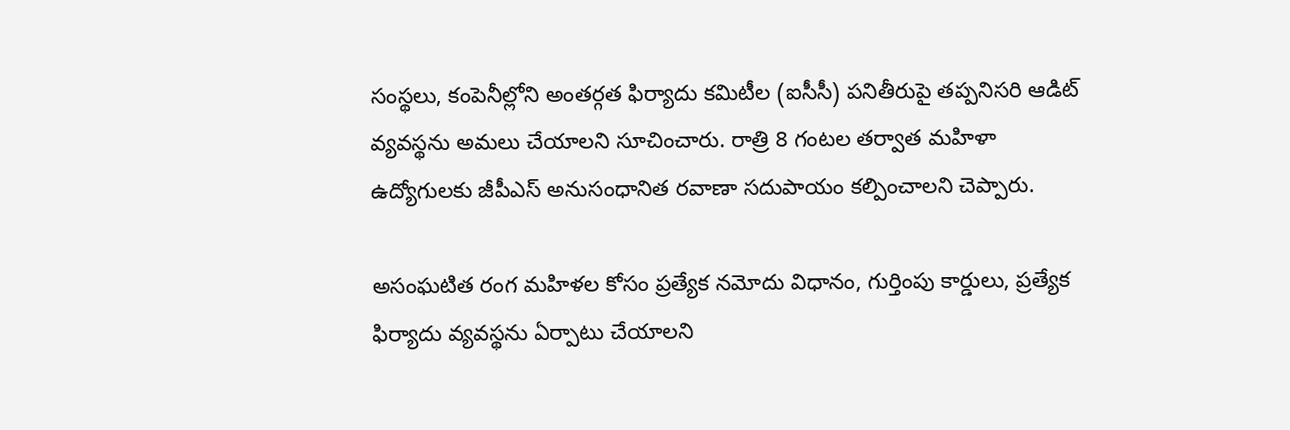సంస్థలు, కంపెనీల్లోని అంతర్గత ఫిర్యాదు కమిటీల (ఐసీసీ) పనితీరుపై తప్పనిసరి ఆడిట్ వ్యవస్థను అమలు చేయాలని సూచించారు. రాత్రి 8 గంటల తర్వాత మహిళా ఉద్యోగులకు జీపీఎస్ అనుసంధానిత రవాణా సదుపాయం కల్పించాలని చెప్పారు.

అసంఘటిత రంగ మహిళల కోసం ప్రత్యేక నమోదు విధానం, గుర్తింపు కార్డులు, ప్రత్యేక ఫిర్యాదు వ్యవస్థను ఏర్పాటు చేయాలని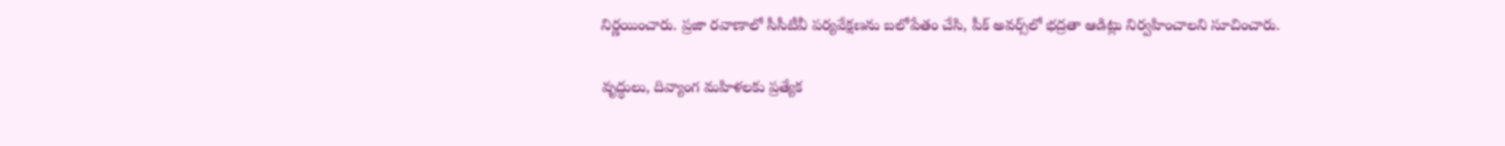నిర్ణయించారు. ప్రజా రవాణాలో సీసీటీవీ పర్యవేక్షణను బలోపేతం చేసి, పీక్ అవర్స్‌‌‌‌‌‌‌‌‌‌‌‌‌‌‌‌లో భద్రతా ఆడిట్లు నిర్వహించాలని సూచించారు.

వృద్ధులు, దివ్యాంగ మహిళలకు ప్రత్యేక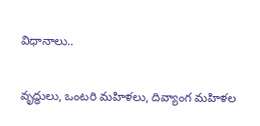విధానాలు..

వృద్ధులు, ఒంటరి మహిళలు, దివ్యాంగ మహిళల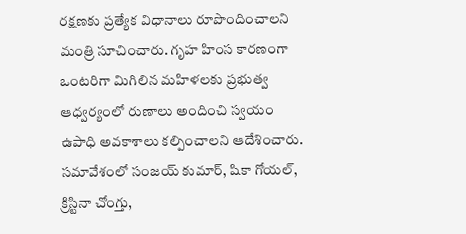రక్షణకు ప్రత్యేక విధానాలు రూపొందించాలని మంత్రి సూచించారు. గృహ హింస కారణంగా ఒంటరిగా మిగిలిన మహిళలకు ప్రభుత్వ ఆధ్వర్యంలో రుణాలు అందించి స్వయం ఉపాధి అవకాశాలు కల్పించాలని ఆదేశించారు. సమావేశంలో సంజయ్ కుమార్, షికా గోయల్, క్రిస్టినా చోంగ్తు,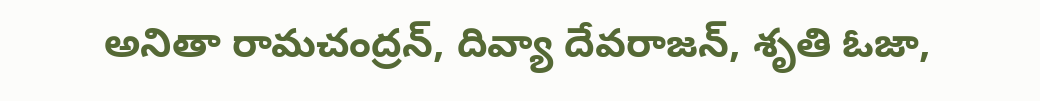అనితా రామచంద్రన్, దివ్యా దేవరాజన్, శృతి ఓజా,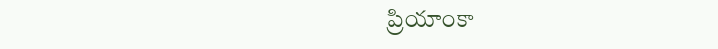ప్రియాంకా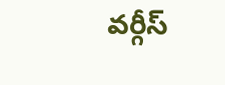వర్గీస్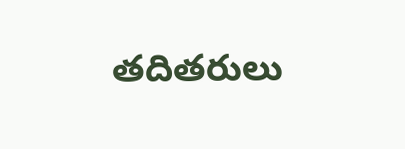తదితరులు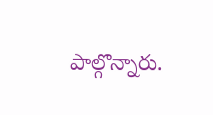పాల్గొన్నారు.